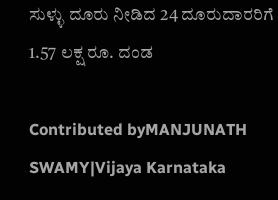ಸುಳ್ಳು ದೂರು ನೀಡಿದ 24 ದೂರುದಾರರಿಗೆ 1.57 ಲಕ್ಷ ರೂ. ದಂಡ

Contributed byMANJUNATH SWAMY|Vijaya Karnataka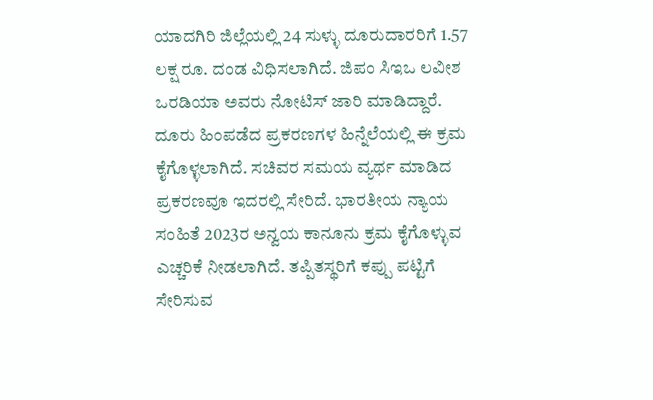ಯಾದಗಿರಿ ಜಿಲ್ಲೆಯಲ್ಲಿ 24 ಸುಳ್ಳು ದೂರುದಾರರಿಗೆ 1.57 ಲಕ್ಷ ರೂ. ದಂಡ ವಿಧಿಸಲಾಗಿದೆ. ಜಿಪಂ ಸಿಇಒ ಲವೀಶ ಒರಡಿಯಾ ಅವರು ನೋಟಿಸ್‌ ಜಾರಿ ಮಾಡಿದ್ದಾರೆ. ದೂರು ಹಿಂಪಡೆದ ಪ್ರಕರಣಗಳ ಹಿನ್ನೆಲೆಯಲ್ಲಿ ಈ ಕ್ರಮ ಕೈಗೊಳ್ಳಲಾಗಿದೆ. ಸಚಿವರ ಸಮಯ ವ್ಯರ್ಥ ಮಾಡಿದ ಪ್ರಕರಣವೂ ಇದರಲ್ಲಿ ಸೇರಿದೆ. ಭಾರತೀಯ ನ್ಯಾಯ ಸಂಹಿತೆ 2023ರ ಅನ್ವಯ ಕಾನೂನು ಕ್ರಮ ಕೈಗೊಳ್ಳುವ ಎಚ್ಚರಿಕೆ ನೀಡಲಾಗಿದೆ. ತಪ್ಪಿತಸ್ಥರಿಗೆ ಕಪ್ಪು ಪಟ್ಟಿಗೆ ಸೇರಿಸುವ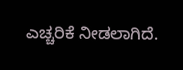ಎಚ್ಚರಿಕೆ ನೀಡಲಾಗಿದೆ.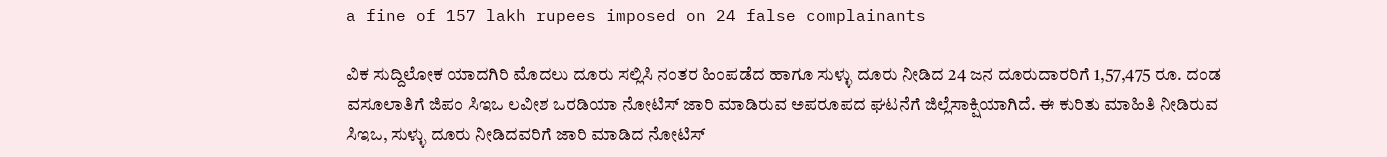a fine of 157 lakh rupees imposed on 24 false complainants

ವಿಕ ಸುದ್ದಿಲೋಕ ಯಾದಗಿರಿ ಮೊದಲು ದೂರು ಸಲ್ಲಿಸಿ ನಂತರ ಹಿಂಪಡೆದ ಹಾಗೂ ಸುಳ್ಳು ದೂರು ನೀಡಿದ 24 ಜನ ದೂರುದಾರರಿಗೆ 1,57,475 ರೂ. ದಂಡ ವಸೂಲಾತಿಗೆ ಜಿಪಂ ಸಿಇಒ ಲವೀಶ ಒರಡಿಯಾ ನೋಟಿಸ್ ಜಾರಿ ಮಾಡಿರುವ ಅಪರೂಪದ ಘಟನೆಗೆ ಜಿಲ್ಲೆಸಾಕ್ಷಿಯಾಗಿದೆ. ಈ ಕುರಿತು ಮಾಹಿತಿ ನೀಡಿರುವ ಸಿಇಒ, ಸುಳ್ಳು ದೂರು ನೀಡಿದವರಿಗೆ ಜಾರಿ ಮಾಡಿದ ನೋಟಿಸ್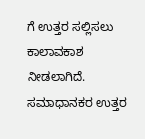ಗೆ ಉತ್ತರ ಸಲ್ಲಿಸಲು ಕಾಲಾವಕಾಶ ನೀಡಲಾಗಿದೆ. ಸಮಾಧಾನಕರ ಉತ್ತರ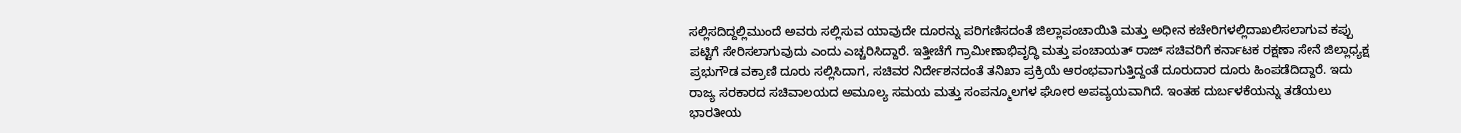ಸಲ್ಲಿಸದಿದ್ದಲ್ಲಿಮುಂದೆ ಅವರು ಸಲ್ಲಿಸುವ ಯಾವುದೇ ದೂರನ್ನು ಪರಿಗಣಿಸದಂತೆ ಜಿಲ್ಲಾಪಂಚಾಯಿತಿ ಮತ್ತು ಅಧೀನ ಕಚೇರಿಗಳಲ್ಲಿದಾಖಲಿಸಲಾಗುವ ಕಪ್ಪು ಪಟ್ಟಿಗೆ ಸೇರಿಸಲಾಗುವುದು ಎಂದು ಎಚ್ಚರಿಸಿದ್ದಾರೆ. ಇತ್ತೀಚೆಗೆ ಗ್ರಾಮೀಣಾಭಿವೃದ್ಧಿ ಮತ್ತು ಪಂಚಾಯತ್ ರಾಜ್ ಸಚಿವರಿಗೆ ಕರ್ನಾಟಕ ರಕ್ಷಣಾ ಸೇನೆ ಜಿಲ್ಲಾಧ್ಯಕ್ಷ ಪ್ರಭುಗೌಡ ವಕ್ರಾಣಿ ದೂರು ಸಲ್ಲಿಸಿದಾಗ, ಸಚಿವರ ನಿರ್ದೇಶನದಂತೆ ತನಿಖಾ ಪ್ರಕ್ರಿಯೆ ಆರಂಭವಾಗುತ್ತಿದ್ದಂತೆ ದೂರುದಾರ ದೂರು ಹಿಂಪಡೆದಿದ್ದಾರೆ. ಇದು ರಾಜ್ಯ ಸರಕಾರದ ಸಚಿವಾಲಯದ ಅಮೂಲ್ಯ ಸಮಯ ಮತ್ತು ಸಂಪನ್ಮೂಲಗಳ ಘೋರ ಅಪವ್ಯಯವಾಗಿದೆ. ಇಂತಹ ದುರ್ಬಳಕೆಯನ್ನು ತಡೆಯಲು ಭಾರತೀಯ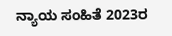ನ್ಯಾಯ ಸಂಹಿತೆ 2023ರ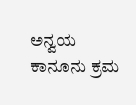ಅನ್ವಯ ಕಾನೂನು ಕ್ರಮ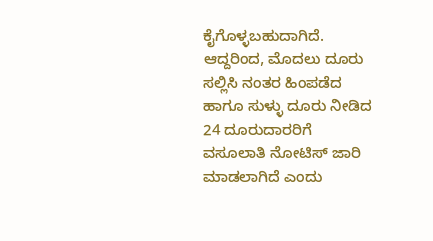ಕೈಗೊಳ್ಳಬಹುದಾಗಿದೆ. ಆದ್ದರಿಂದ, ಮೊದಲು ದೂರು ಸಲ್ಲಿಸಿ ನಂತರ ಹಿಂಪಡೆದ ಹಾಗೂ ಸುಳ್ಳು ದೂರು ನೀಡಿದ 24 ದೂರುದಾರರಿಗೆ ವಸೂಲಾತಿ ನೋಟಿಸ್ ಜಾರಿ ಮಾಡಲಾಗಿದೆ ಎಂದು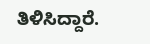ತಿಳಿಸಿದ್ದಾರೆ.